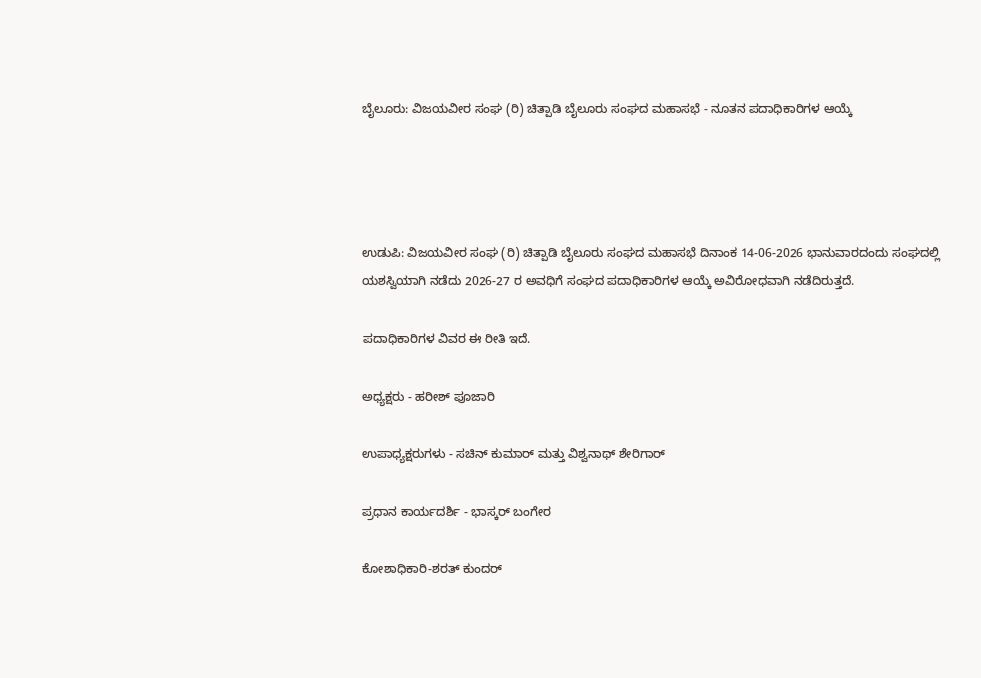ಬೈಲೂರು: ವಿಜಯವೀರ ಸಂಘ (ರಿ) ಚಿತ್ಪಾಡಿ ಬೈಲೂರು ಸಂಘದ ಮಹಾಸಭೆ - ನೂತನ ಪದಾಧಿಕಾರಿಗಳ ಆಯ್ಕೆ




ಉಡುಪಿ: ವಿಜಯವೀರ ಸಂಘ (ರಿ) ಚಿತ್ಪಾಡಿ ಬೈಲೂರು ಸಂಘದ ಮಹಾಸಭೆ ದಿನಾಂಕ 14-06-2026 ಭಾನುವಾರದಂದು ಸಂಘದಲ್ಲಿ ಯಶಸ್ವಿಯಾಗಿ ನಡೆದು 2026-27 ರ ಅವಧಿಗೆ ಸಂಘದ ಪದಾಧಿಕಾರಿಗಳ ಆಯ್ಕೆ ಅವಿರೋಧವಾಗಿ ನಡೆದಿರುತ್ತದೆ.

ಪದಾಧಿಕಾರಿಗಳ ವಿವರ ಈ ರೀತಿ ಇದೆ.

ಅಧ್ಯಕ್ಷರು - ಹರೀಶ್ ಪೂಜಾರಿ

ಉಪಾಧ್ಯಕ್ಷರುಗಳು - ಸಚಿನ್ ಕುಮಾರ್ ಮತ್ತು ವಿಶ್ವನಾಥ್ ಶೇರಿಗಾರ್

ಪ್ರಧಾನ ಕಾರ್ಯದರ್ಶಿ - ಭಾಸ್ಕರ್ ಬಂಗೇರ

ಕೋಶಾಧಿಕಾರಿ-ಶರತ್ ಕುಂದರ್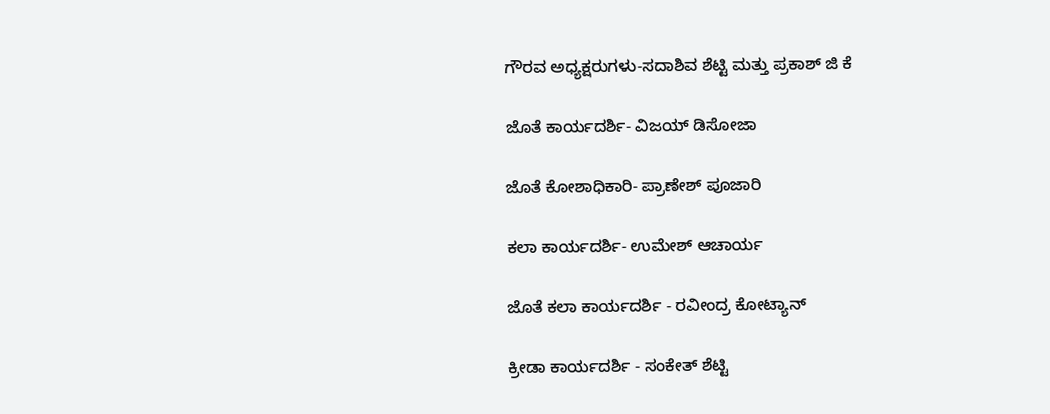ಗೌರವ ಅಧ್ಯಕ್ಷರುಗಳು-ಸದಾಶಿವ ಶೆಟ್ಟಿ ಮತ್ತು ಪ್ರಕಾಶ್ ಜಿ ಕೆ

ಜೊತೆ ಕಾರ್ಯದರ್ಶಿ- ವಿಜಯ್ ಡಿಸೋಜಾ

ಜೊತೆ ಕೋಶಾಧಿಕಾರಿ- ಪ್ರಾಣೇಶ್ ಪೂಜಾರಿ

ಕಲಾ ಕಾರ್ಯದರ್ಶಿ- ಉಮೇಶ್ ಆಚಾರ್ಯ

ಜೊತೆ ಕಲಾ ಕಾರ್ಯದರ್ಶಿ - ರವೀಂದ್ರ ಕೋಟ್ಯಾನ್

ಕ್ರೀಡಾ ಕಾರ್ಯದರ್ಶಿ - ಸಂಕೇತ್ ಶೆಟ್ಟಿ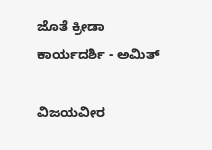ಜೊತೆ ಕ್ರೀಡಾ ಕಾರ್ಯದರ್ಶಿ - ಅಮಿತ್

ವಿಜಯವೀರ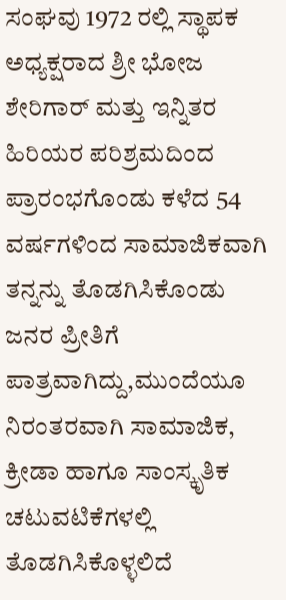ಸಂಘವು 1972 ರಲ್ಲಿ ಸ್ಥಾಪಕ ಅಧ್ಯಕ್ಷರಾದ ಶ್ರೀ ಭೋಜ ಶೇರಿಗಾರ್ ಮತ್ತು ಇನ್ನಿತರ ಹಿರಿಯರ ಪರಿಶ್ರಮದಿಂದ ಪ್ರಾರಂಭಗೊಂಡು ಕಳೆದ 54 ವರ್ಷಗಳಿಂದ ಸಾಮಾಜಿಕವಾಗಿ ತನ್ನನ್ನು ತೊಡಗಿಸಿಕೊಂಡು ಜನರ ಪ್ರೀತಿಗೆ ಪಾತ್ರವಾಗಿದ್ದು,ಮುಂದೆಯೂ ನಿರಂತರವಾಗಿ ಸಾಮಾಜಿಕ, ಕ್ರೀಡಾ ಹಾಗೂ ಸಾಂಸ್ಕೃತಿಕ ಚಟುವಟಿಕೆಗಳಲ್ಲಿ ತೊಡಗಿಸಿಕೊಳ್ಳಲಿದೆ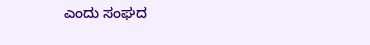ಎಂದು ಸಂಘದ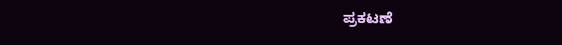ಪ್ರಕಟಣೆ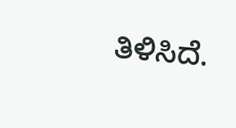ತಿಳಿಸಿದೆ.